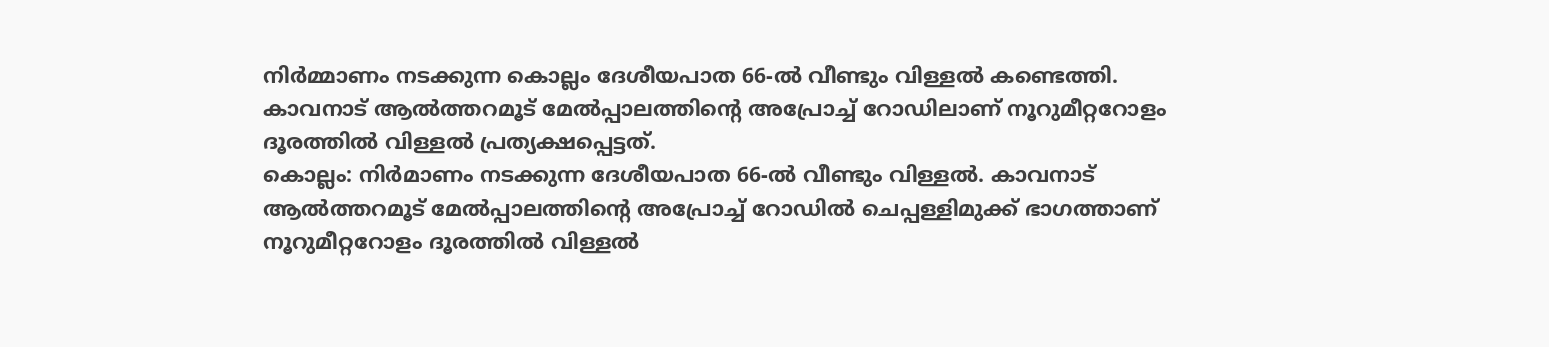നിർമ്മാണം നടക്കുന്ന കൊല്ലം ദേശീയപാത 66-ൽ വീണ്ടും വിള്ളൽ കണ്ടെത്തി. കാവനാട് ആൽത്തറമൂട് മേൽപ്പാലത്തിന്റെ അപ്രോച്ച് റോഡിലാണ് നൂറുമീറ്ററോളം ദൂരത്തിൽ വിള്ളൽ പ്രത്യക്ഷപ്പെട്ടത്.
കൊല്ലം: നിർമാണം നടക്കുന്ന ദേശീയപാത 66-ൽ വീണ്ടും വിള്ളൽ. കാവനാട് ആൽത്തറമൂട് മേൽപ്പാലത്തിന്റെ അപ്രോച്ച് റോഡിൽ ചെപ്പള്ളിമുക്ക് ഭാഗത്താണ് നൂറുമീറ്ററോളം ദൂരത്തിൽ വിള്ളൽ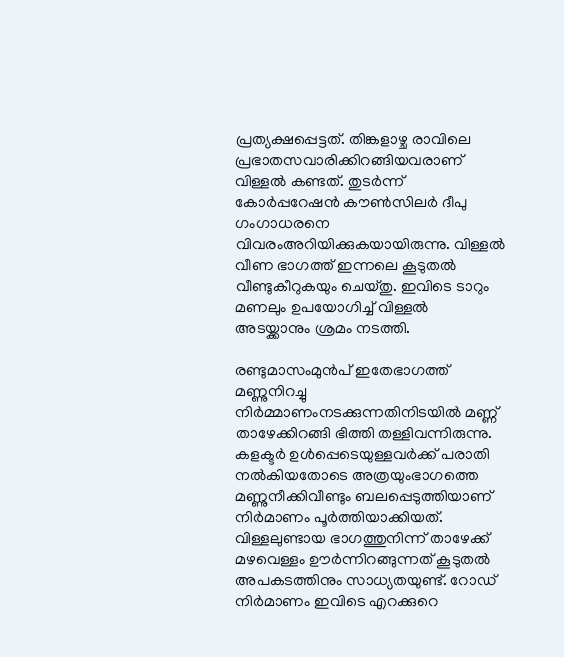പ്രത്യക്ഷപ്പെട്ടത്. തിങ്കളാഴ്ച രാവിലെ പ്രഭാതസവാരിക്കിറങ്ങിയവരാണ് വിള്ളൽ കണ്ടത്. തുടർന്ന് കോർപ്പറേഷൻ കൗൺസിലർ ദീപു ഗംഗാധരനെ വിവരംഅറിയിക്കുകയായിരുന്നു. വിള്ളൽ വീണ ഭാഗത്ത് ഇന്നലെ കൂടുതൽ വീണ്ടുകീറുകയും ചെയ്തു. ഇവിടെ ടാറും മണലും ഉപയോഗിച്ച് വിള്ളൽ അടയ്ക്കാനും ശ്രമം നടത്തി.

രണ്ടുമാസംമുൻപ് ഇതേഭാഗത്ത് മണ്ണുനിറച്ചു നിർമ്മാണംനടക്കുന്നതിനിടയിൽ മണ്ണ് താഴേക്കിറങ്ങി ഭിത്തി തള്ളിവന്നിരുന്നു. കളക്ടർ ഉൾപ്പെടെയുള്ളവർക്ക് പരാതി നൽകിയതോടെ അത്രയുംഭാഗത്തെ മണ്ണുനീക്കിവീണ്ടും ബലപ്പെടുത്തിയാണ് നിർമാണം പൂർത്തിയാക്കിയത്. വിള്ളലുണ്ടായ ഭാഗത്തുനിന്ന് താഴേക്ക് മഴവെള്ളം ഊർന്നിറങ്ങുന്നത് കൂടുതൽ അപകടത്തിനും സാധ്യതയുണ്ട്. റോഡ് നിർമാണം ഇവിടെ എറക്കുറെ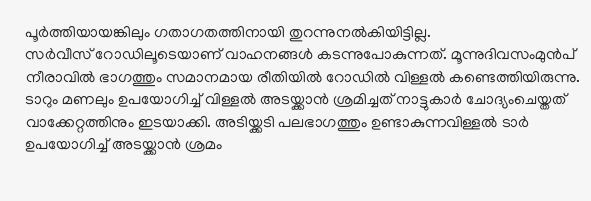പൂർത്തിയായങ്കിലും ഗതാഗതത്തിനായി തുറന്നുനൽകിയിട്ടില്ല.
സർവീസ് റോഡിലൂടെയാണ് വാഹനങ്ങൾ കടന്നുപോകുന്നത്. മൂന്നുദിവസംമുൻപ് നീരാവിൽ ഭാഗത്തും സമാനമായ രീതിയിൽ റോഡിൽ വിള്ളൽ കണ്ടെത്തിയിരുന്നു. ടാറും മണലും ഉപയോഗിച്ച് വിള്ളൽ അടയ്ക്കാൻ ശ്രമിച്ചത് നാട്ടുകാർ ചോദ്യംചെയ്തത് വാക്കേറ്റത്തിനും ഇടയാക്കി. അടിയ്ക്കടി പലഭാഗത്തും ഉണ്ടാകുന്നവിള്ളൽ ടാർ ഉപയോഗിച്ച് അടയ്ക്കാൻ ശ്രമം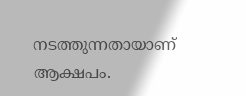നടത്തുന്നതായാണ് ആക്ഷപം.